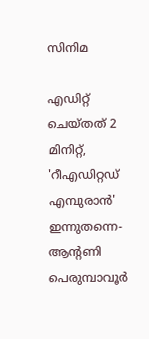സിനിമ

എഡിറ്റ് ചെയ്തത് 2 മിനിറ്റ്, 'റീഎഡിറ്റഡ് എമ്പുരാന്‍' ഇന്നുതന്നെ- ആന്റണി പെരുമ്പാവൂര്‍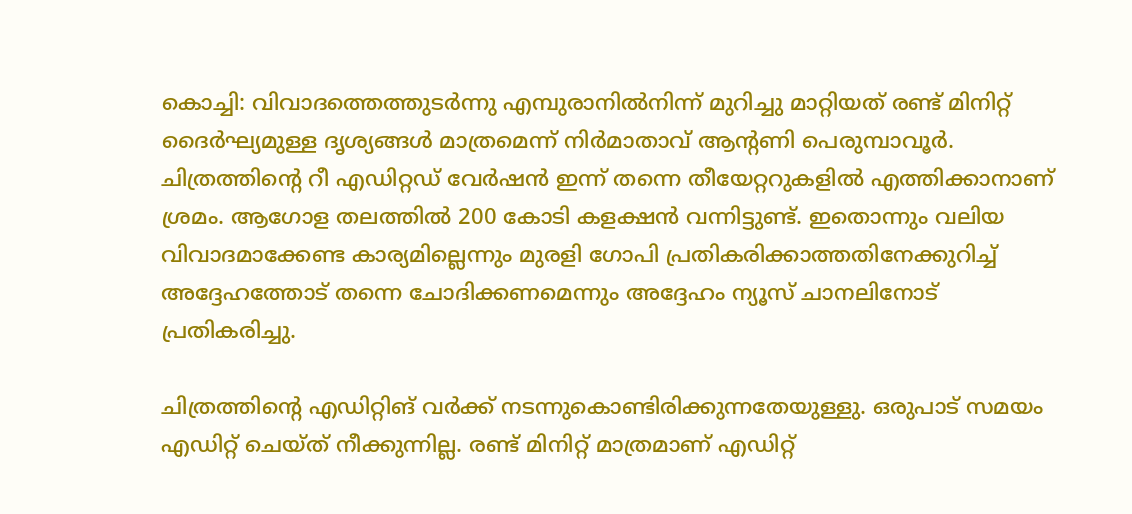കൊച്ചി: വിവാദത്തെത്തുടര്‍ന്നു എമ്പുരാനില്‍നിന്ന് മുറിച്ചു മാറ്റിയത് രണ്ട് മിനിറ്റ് ദൈര്‍ഘ്യമുള്ള ദൃശ്യങ്ങള്‍ മാത്രമെന്ന് നിര്‍മാതാവ് ആന്റണി പെരുമ്പാവൂര്‍. ചിത്രത്തിന്റെ റീ എഡിറ്റഡ് വേര്‍ഷന്‍ ഇന്ന് തന്നെ തീയേറ്ററുകളില്‍ എത്തിക്കാനാണ് ശ്രമം. ആഗോള തലത്തില്‍ 200 കോടി കളക്ഷന്‍ വന്നിട്ടുണ്ട്. ഇതൊന്നും വലിയ വിവാദമാക്കേണ്ട കാര്യമില്ലെന്നും മുരളി ഗോപി പ്രതികരിക്കാത്തതിനേക്കുറിച്ച് അദ്ദേഹത്തോട് തന്നെ ചോദിക്കണമെന്നും അദ്ദേഹം ന്യൂസ് ചാനലിനോട് പ്രതികരിച്ചു.

ചിത്രത്തിന്റെ എഡിറ്റിങ് വര്‍ക്ക് നടന്നുകൊണ്ടിരിക്കുന്നതേയുള്ളു. ഒരുപാട് സമയം എഡിറ്റ് ചെയ്ത് നീക്കുന്നില്ല. രണ്ട് മിനിറ്റ് മാത്രമാണ് എഡിറ്റ്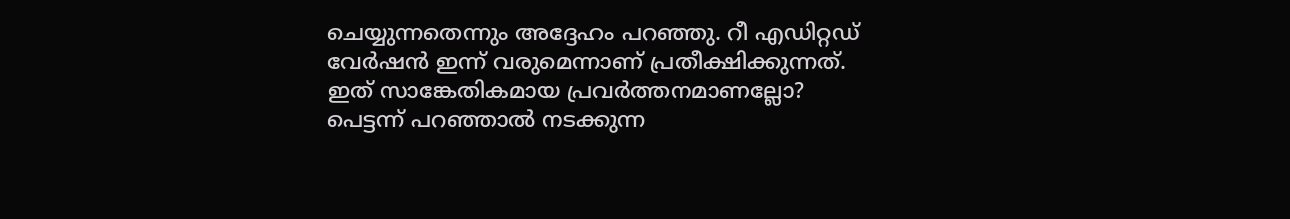ചെയ്യുന്നതെന്നും അദ്ദേഹം പറഞ്ഞു. റീ എഡിറ്റഡ് വേര്‍ഷന്‍ ഇന്ന് വരുമെന്നാണ് പ്രതീക്ഷിക്കുന്നത്. ഇത് സാങ്കേതികമായ പ്രവര്‍ത്തനമാണല്ലോ? പെട്ടന്ന് പറഞ്ഞാല്‍ നടക്കുന്ന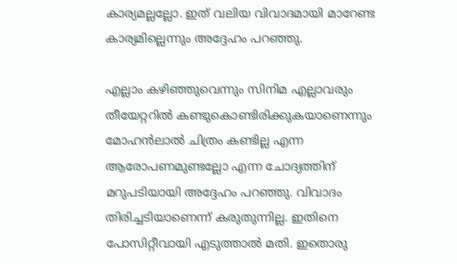കാര്യമല്ലല്ലോ. ഇത് വലിയ വിവാദമായി മാറേണ്ട കാര്യമില്ലെന്നും അദ്ദേഹം പറഞ്ഞു.

എല്ലാം കഴിഞ്ഞുവെന്നും സിനിമ എല്ലാവരും തീയേറ്ററില്‍ കണ്ടുകൊണ്ടിരിക്കുകയാണെന്നും മോഹന്‍ലാല്‍ ചിത്രം കണ്ടില്ല എന്ന ആരോപണമുണ്ടല്ലോ എന്ന ചോദ്യത്തിന് മറുപടിയായി അദ്ദേഹം പറഞ്ഞു. വിവാദം തിരിച്ചടിയാണെന്ന് കരുതുന്നില്ല. ഇതിനെ പോസിറ്റീവായി എടുത്താല്‍ മതി. ഇതൊരു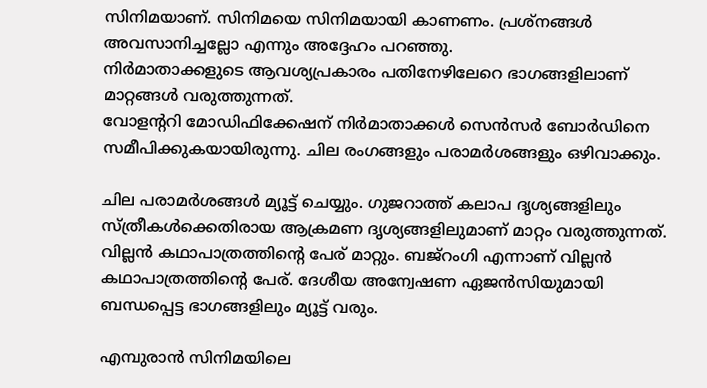സിനിമയാണ്. സിനിമയെ സിനിമയായി കാണണം. പ്രശ്‌നങ്ങള്‍ അവസാനിച്ചല്ലോ എന്നും അദ്ദേഹം പറഞ്ഞു.
നിര്‍മാതാക്കളുടെ ആവശ്യപ്രകാരം പതിനേഴിലേറെ ഭാഗങ്ങളിലാണ് മാറ്റങ്ങള്‍ വരുത്തുന്നത്.
വോളന്ററി മോഡിഫിക്കേഷന് നിര്‍മാതാക്കള്‍ സെന്‍സര്‍ ബോര്‍ഡിനെ സമീപിക്കുകയായിരുന്നു. ചില രംഗങ്ങളും പരാമര്‍ശങ്ങളും ഒഴിവാക്കും.

ചില പരാമര്‍ശങ്ങള്‍ മ്യൂട്ട് ചെയ്യും. ഗുജറാത്ത് കലാപ ദൃശ്യങ്ങളിലും സ്ത്രീകള്‍ക്കെതിരായ ആക്രമണ ദൃശ്യങ്ങളിലുമാണ് മാറ്റം വരുത്തുന്നത്. വില്ലന്‍ കഥാപാത്രത്തിന്റെ പേര് മാറ്റും. ബജ്‌റംഗി എന്നാണ് വില്ലന്‍ കഥാപാത്രത്തിന്റെ പേര്. ദേശീയ അന്വേഷണ ഏജന്‍സിയുമായി ബന്ധപ്പെട്ട ഭാഗങ്ങളിലും മ്യൂട്ട് വരും.

എമ്പുരാന്‍ സിനിമയിലെ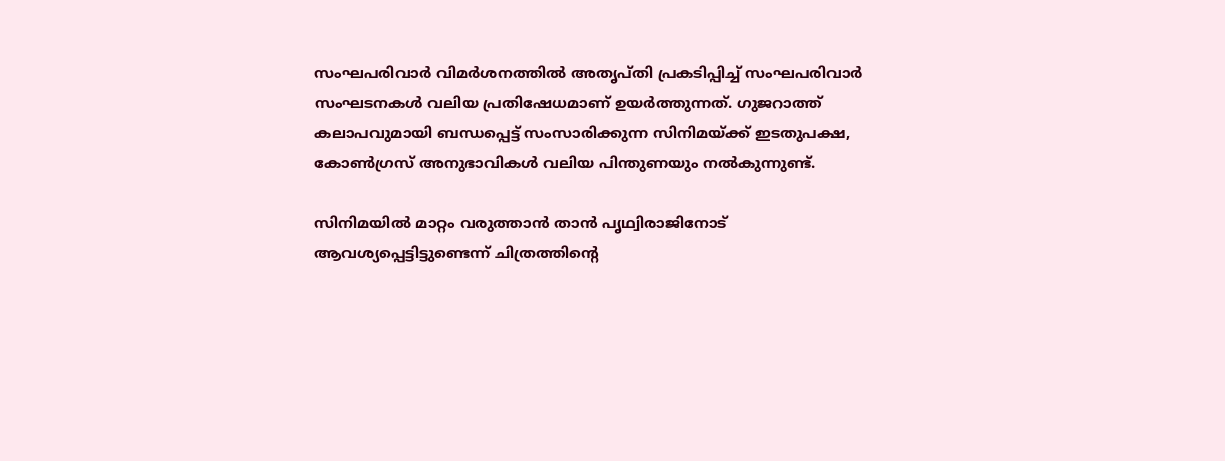സംഘപരിവാര്‍ വിമര്‍ശനത്തില്‍ അതൃപ്തി പ്രകടിപ്പിച്ച് സംഘപരിവാര്‍ സംഘടനകള്‍ വലിയ പ്രതിഷേധമാണ് ഉയര്‍ത്തുന്നത്. ഗുജറാത്ത് കലാപവുമായി ബന്ധപ്പെട്ട് സംസാരിക്കുന്ന സിനിമയ്ക്ക് ഇടതുപക്ഷ, കോണ്‍ഗ്രസ് അനുഭാവികള്‍ വലിയ പിന്തുണയും നല്‍കുന്നുണ്ട്.

സിനിമയില്‍ മാറ്റം വരുത്താന്‍ താന്‍ പൃഥ്വിരാജിനോട് ആവശ്യപ്പെട്ടിട്ടുണ്ടെന്ന് ചിത്രത്തിന്റെ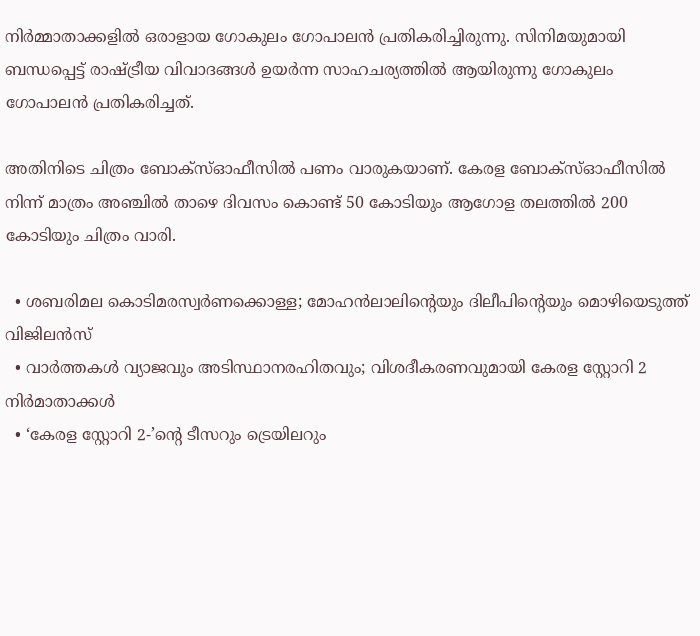നിര്‍മ്മാതാക്കളില്‍ ഒരാളായ ഗോകുലം ഗോപാലന്‍ പ്രതികരിച്ചിരുന്നു. സിനിമയുമായി ബന്ധപ്പെട്ട് രാഷ്ട്രീയ വിവാദങ്ങള്‍ ഉയര്‍ന്ന സാഹചര്യത്തില്‍ ആയിരുന്നു ഗോകുലം ഗോപാലന്‍ പ്രതികരിച്ചത്.

അതിനിടെ ചിത്രം ബോക്സ്ഓഫീസില്‍ പണം വാരുകയാണ്. കേരള ബോക്സ്ഓഫീസില്‍ നിന്ന് മാത്രം അഞ്ചില്‍ താഴെ ദിവസം കൊണ്ട് 50 കോടിയും ആഗോള തലത്തില്‍ 200 കോടിയും ചിത്രം വാരി.

  • ശബരിമല കൊടിമരസ്വര്‍ണക്കൊള്ള; മോഹന്‍ലാലിന്റെയും ദിലീപിന്റെയും മൊഴിയെടുത്ത് വിജിലന്‍സ്
  • വാര്‍ത്തകള്‍ വ്യാജവും അടിസ്ഥാനരഹിതവും; വിശദീകരണവുമായി കേരള സ്റ്റോറി 2 നിര്‍മാതാക്കള്‍
  • ‘കേരള സ്റ്റോറി 2-’ന്റെ ടീസറും ട്രെയിലറും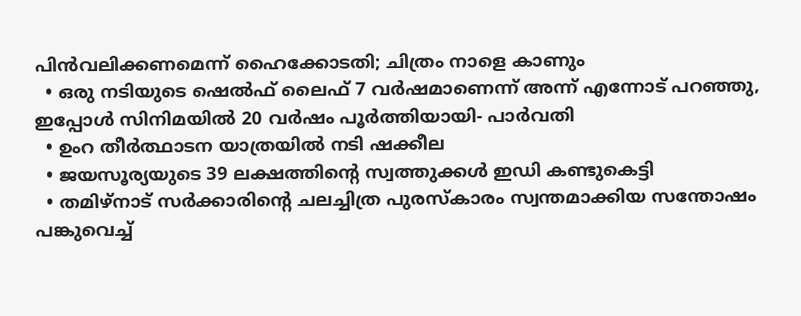പിന്‍വലിക്കണമെന്ന് ഹൈക്കോടതി; ചിത്രം നാളെ കാണും
  • ഒരു നടിയുടെ ഷെല്‍ഫ് ലൈഫ് 7 വര്‍ഷമാണെന്ന് അന്ന് എന്നോട് പറഞ്ഞു, ഇപ്പോള്‍ സിനിമയില്‍ 20 വര്‍ഷം പൂര്‍ത്തിയായി- പാര്‍വതി
  • ഉംറ തീര്‍ത്ഥാടന യാത്രയില്‍ നടി ഷക്കീല
  • ജയസൂര്യയുടെ 39 ലക്ഷത്തിന്റെ സ്വത്തുക്കള്‍ ഇഡി കണ്ടുകെട്ടി
  • തമിഴ്‌നാട് സര്‍ക്കാരിന്റെ ചലച്ചിത്ര പുരസ്‌കാരം സ്വന്തമാക്കിയ സന്തോഷം പങ്കുവെച്ച്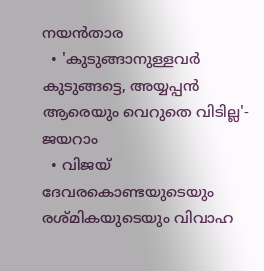നയന്‍താര
  • 'കുടുങ്ങാനുള്ളവര്‍ കുടുങ്ങട്ടെ, അയ്യപ്പന്‍ ആരെയും വെറുതെ വിടില്ല'- ജയറാം
  • വിജയ് ദേവരകൊണ്ടയുടെയും രശ്മികയുടെയും വിവാഹ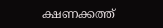ക്ഷണക്കത്ത്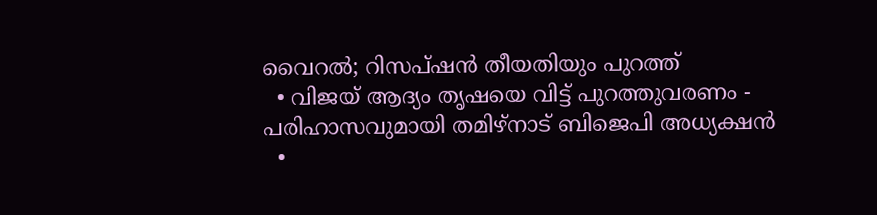വൈറല്‍; റിസപ്ഷന്‍ തീയതിയും പുറത്ത്‌
  • വിജയ് ആദ്യം തൃഷയെ വിട്ട് പുറത്തുവരണം - പരിഹാസവുമായി തമിഴ്‌നാട് ബിജെപി അധ്യക്ഷന്‍
  •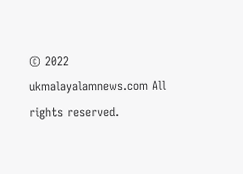© 2022 ukmalayalamnews.com All rights reserved.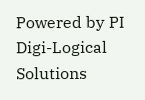Powered by PI Digi-Logical Solutions